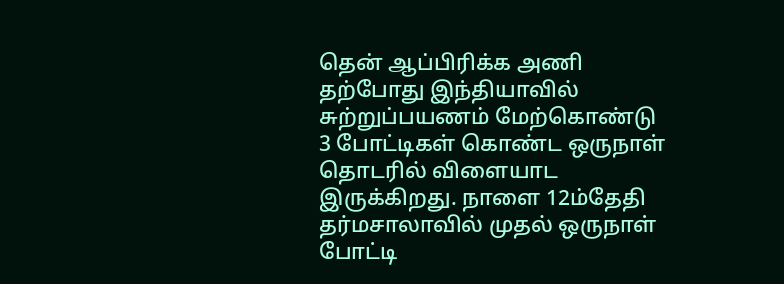தென் ஆப்பிரிக்க அணி தற்போது இந்தியாவில் சுற்றுப்பயணம் மேற்கொண்டு 3 போட்டிகள் கொண்ட ஒருநாள் தொடரில் விளையாட இருக்கிறது. நாளை 12ம்தேதி தர்மசாலாவில் முதல் ஒருநாள் போட்டி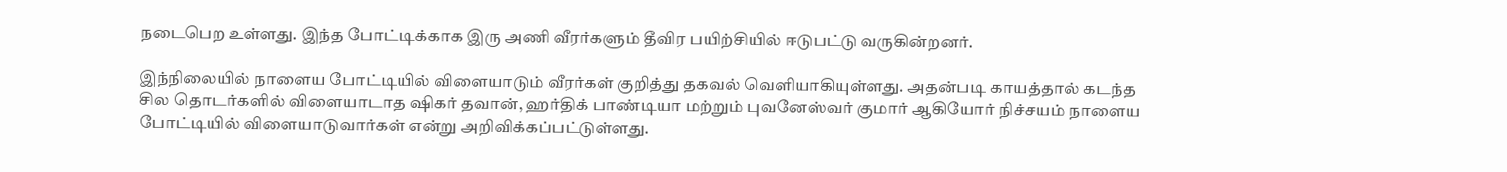நடைபெற உள்ளது. இந்த போட்டிக்காக இரு அணி வீரர்களும் தீவிர பயிற்சியில் ஈடுபட்டு வருகின்றனர்.

இந்நிலையில் நாளைய போட்டியில் விளையாடும் வீரர்கள் குறித்து தகவல் வெளியாகியுள்ளது. அதன்படி காயத்தால் கடந்த சில தொடர்களில் விளையாடாத ஷிகர் தவான், ஹர்திக் பாண்டியா மற்றும் புவனேஸ்வர் குமார் ஆகியோர் நிச்சயம் நாளைய போட்டியில் விளையாடுவார்கள் என்று அறிவிக்கப்பட்டுள்ளது.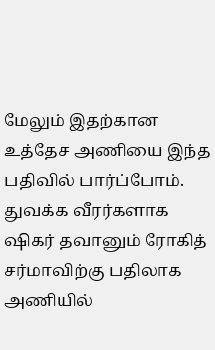மேலும் இதற்கான உத்தேச அணியை இந்த பதிவில் பார்ப்போம். துவக்க வீரர்களாக ஷிகர் தவானும் ரோகித் சர்மாவிற்கு பதிலாக அணியில்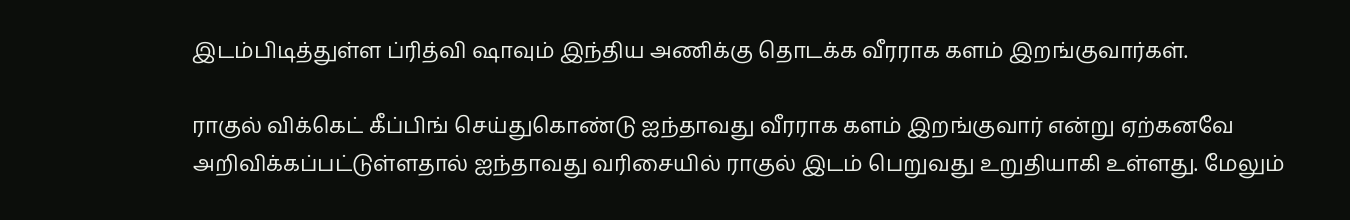இடம்பிடித்துள்ள ப்ரித்வி ஷாவும் இந்திய அணிக்கு தொடக்க வீரராக களம் இறங்குவார்கள்.

ராகுல் விக்கெட் கீப்பிங் செய்துகொண்டு ஐந்தாவது வீரராக களம் இறங்குவார் என்று ஏற்கனவே அறிவிக்கப்பட்டுள்ளதால் ஐந்தாவது வரிசையில் ராகுல் இடம் பெறுவது உறுதியாகி உள்ளது. மேலும்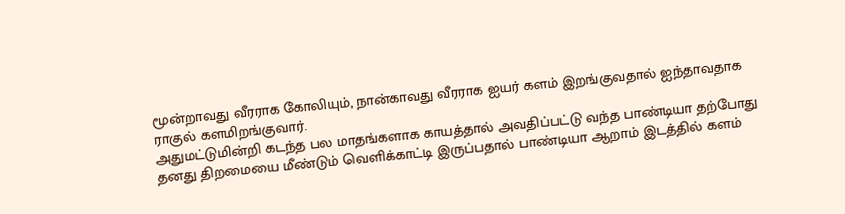மூன்றாவது வீரராக கோலியும், நான்காவது வீரராக ஐயர் களம் இறங்குவதால் ஐந்தாவதாக ராகுல் களமிறங்குவார்.
அதுமட்டுமின்றி கடந்த பல மாதங்களாக காயத்தால் அவதிப்பட்டு வந்த பாண்டியா தற்போது தனது திறமையை மீண்டும் வெளிக்காட்டி இருப்பதால் பாண்டியா ஆறாம் இடத்தில் களம்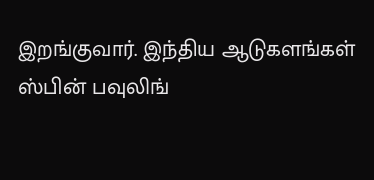இறங்குவார். இந்திய ஆடுகளங்கள் ஸ்பின் பவுலிங்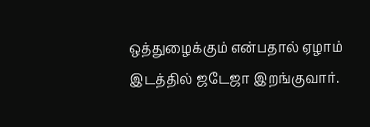ஒத்துழைக்கும் என்பதால் ஏழாம் இடத்தில் ஜடேஜா இறங்குவார்.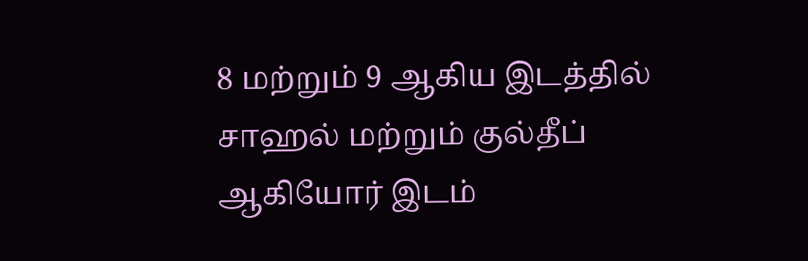8 மற்றும் 9 ஆகிய இடத்தில் சாஹல் மற்றும் குல்தீப் ஆகியோர் இடம்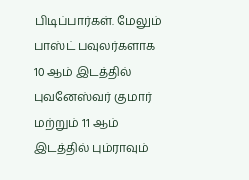பிடிப்பார்கள். மேலும் பாஸ்ட் பவுலர்களாக 10 ஆம் இடத்தில் புவனேஸ்வர் குமார் மற்றும் 11 ஆம் இடத்தில் பும்ராவும்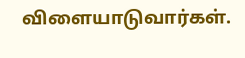விளையாடுவார்கள்.